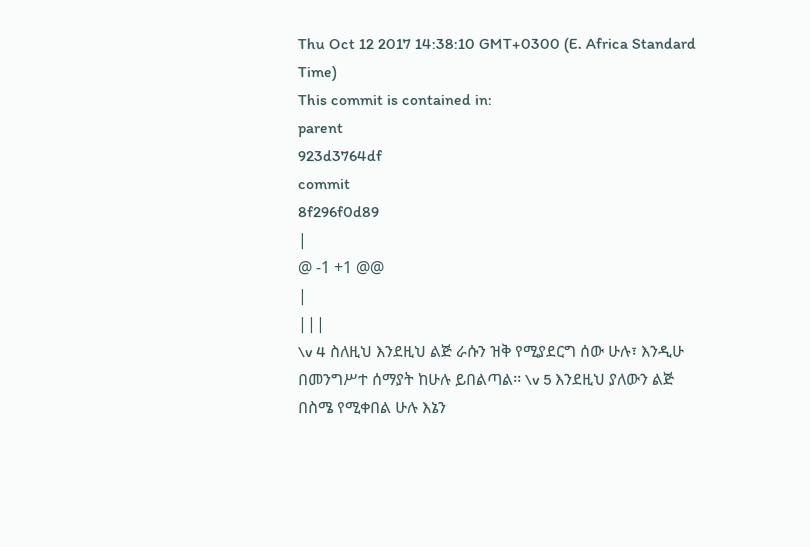Thu Oct 12 2017 14:38:10 GMT+0300 (E. Africa Standard Time)
This commit is contained in:
parent
923d3764df
commit
8f296f0d89
|
@ -1 +1 @@
|
|||
\v 4 ስለዚህ እንደዚህ ልጅ ራሱን ዝቅ የሚያደርግ ሰው ሁሉ፣ እንዲሁ በመንግሥተ ሰማያት ከሁሉ ይበልጣል፡፡ \v 5 እንደዚህ ያለውን ልጅ በስሜ የሚቀበል ሁሉ እኔን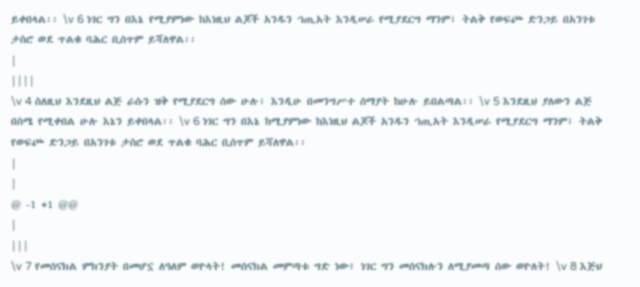ይቀበላል፡፡ \v 6 ነገር ግን በእኔ የሚያምነው ከእነዚህ ልጆች አንዱን ኀጢአት እንዲሠራ የሚያደርግ ማንም፣ ትልቅ የወፍጮ ድንጋይ በአንገቱ ታስሮ ወደ ጥልቁ ባሕር ቢሰጥም ይሻለዋል፡፡
|
||||
\v 4 ስለዚህ እንደዚህ ልጅ ራሱን ዝቅ የሚያደርግ ሰው ሁሉ፣ እንዲሁ በመንግሥተ ሰማያት ከሁሉ ይበልጣል፡፡ \v 5 እንደዚህ ያለውን ልጅ በስሜ የሚቀበል ሁሉ እኔን ይቀበላል፡፡ \v 6 ነገር ግን በእኔ ከሚያምነው ከእነዚህ ልጆች አንዱን ኀጢአት እንዲሠራ የሚያደርግ ማንም፣ ትልቅ የወፍጮ ድንጋይ በአንገቱ ታስሮ ወደ ጥልቁ ባሕር ቢሰጥም ይሻለዋል፡፡
|
|
@ -1 +1 @@
|
|||
\v 7 የመሰናክል ምክንያት በመሆኗ ለዓለም ወዮላት! መሰናክል መምጣቱ ግድ ነው፤ ነገር ግን መሰናክሉን ለሚያመጣ ሰው ወዮለት! \v 8 እጅህ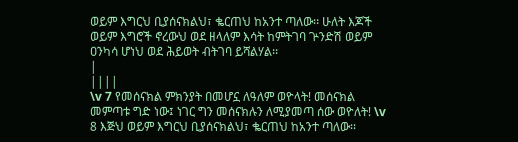ወይም እግርህ ቢያሰናክልህ፣ ቈርጠህ ከአንተ ጣለው፡፡ ሁለት እጆች ወይም እግሮች ኖረውህ ወደ ዘላለም እሳት ከምትገባ ጕንድሽ ወይም ዐንካሳ ሆነህ ወደ ሕይወት ብትገባ ይሻልሃል፡፡
|
||||
\v 7 የመሰናክል ምክንያት በመሆኗ ለዓለም ወዮላት! መሰናክል መምጣቱ ግድ ነው፤ ነገር ግን መሰናክሉን ለሚያመጣ ሰው ወዮለት! \v 8 እጅህ ወይም እግርህ ቢያሰናክልህ፣ ቈርጠህ ከአንተ ጣለው፡፡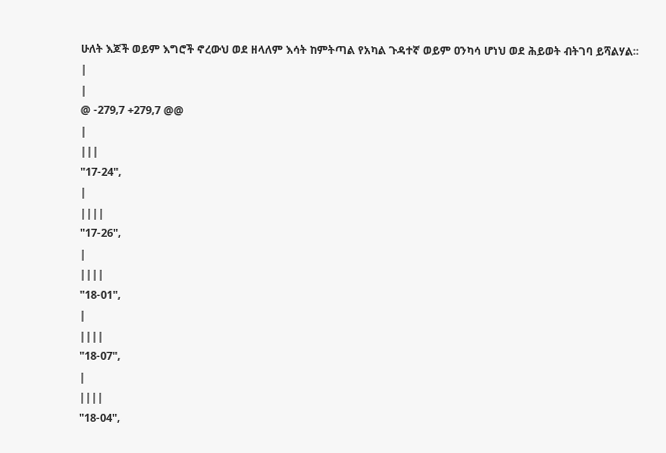ሁለት እጆች ወይም እግሮች ኖረውህ ወደ ዘላለም እሳት ከምትጣል የአካል ጉዳተኛ ወይም ዐንካሳ ሆነህ ወደ ሕይወት ብትገባ ይሻልሃል፡፡
|
|
@ -279,7 +279,7 @@
|
|||
"17-24",
|
||||
"17-26",
|
||||
"18-01",
|
||||
"18-07",
|
||||
"18-04",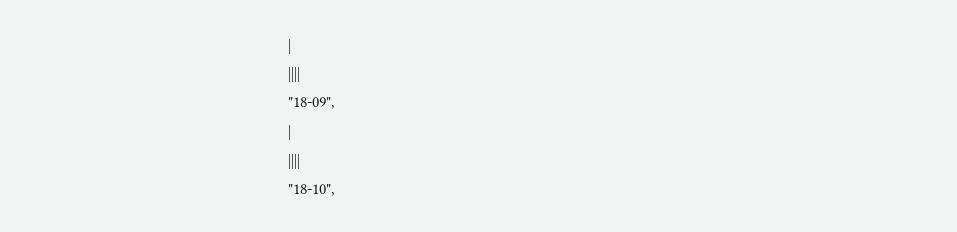|
||||
"18-09",
|
||||
"18-10",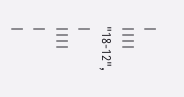|
||||
"18-12",
|
||||
|
|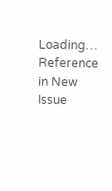Loading…
Reference in New Issue